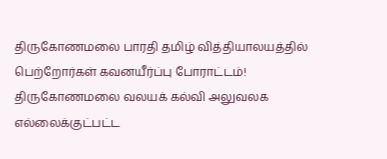திருகோணமலை பாரதி தமிழ் வித்தியாலயத்தில் பெற்றோர்கள் கவனயீர்ப்பு போராட்டம்!
திருகோணமலை வலயக் கல்வி அலுவலக எல்லைக்குட்பட்ட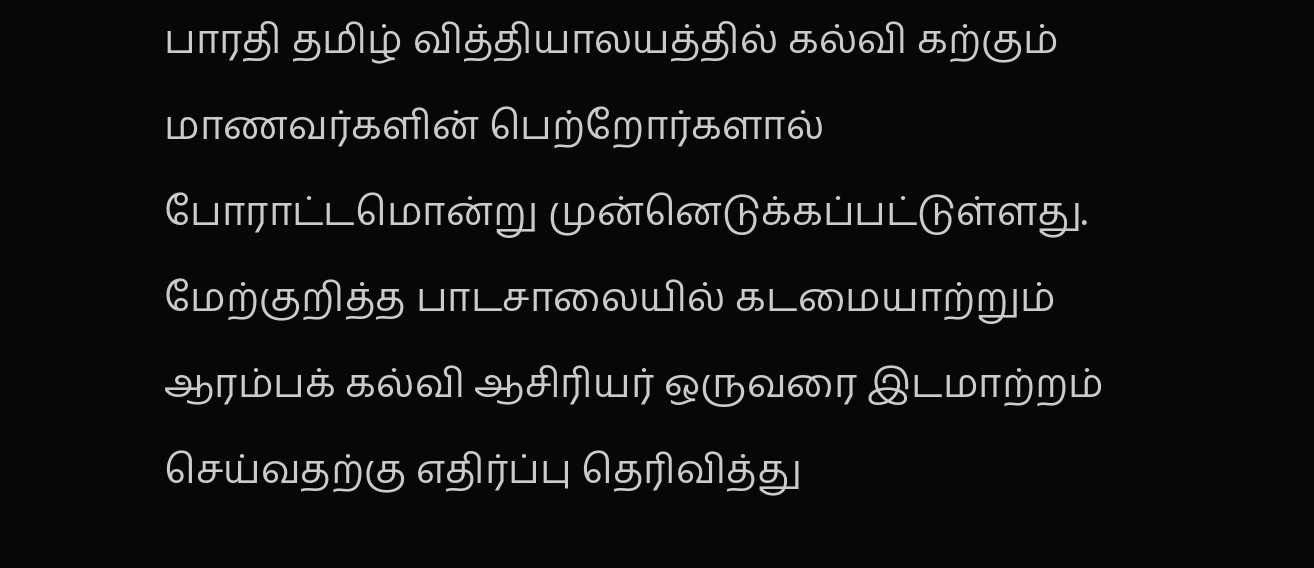பாரதி தமிழ் வித்தியாலயத்தில் கல்வி கற்கும் மாணவர்களின் பெற்றோர்களால் போராட்டமொன்று முன்னெடுக்கப்பட்டுள்ளது.
மேற்குறித்த பாடசாலையில் கடமையாற்றும் ஆரம்பக் கல்வி ஆசிரியர் ஒருவரை இடமாற்றம் செய்வதற்கு எதிர்ப்பு தெரிவித்து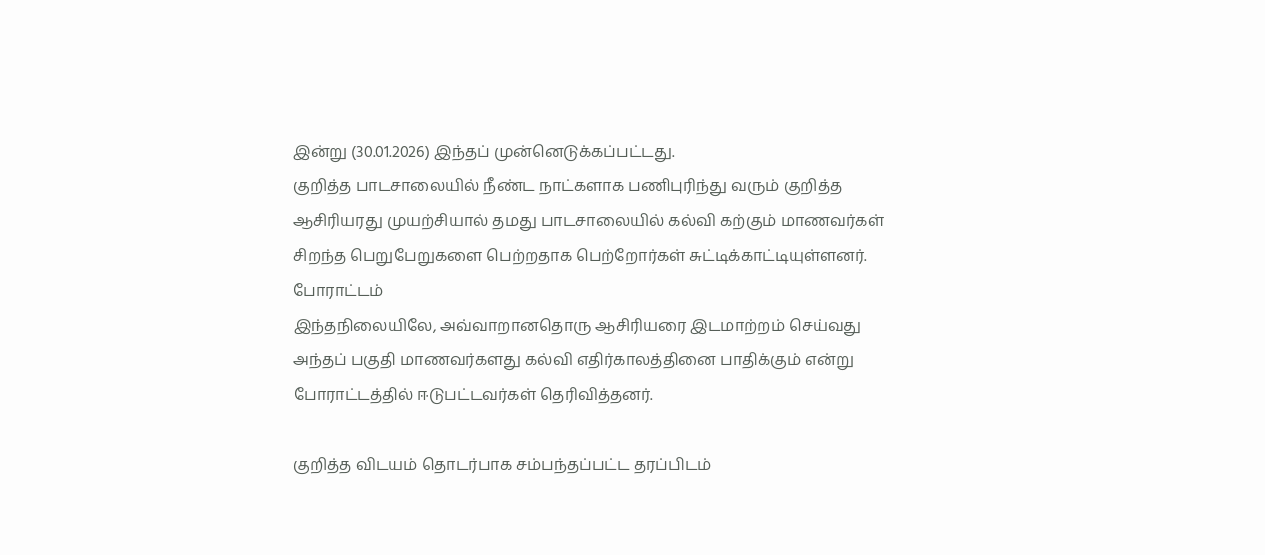இன்று (30.01.2026) இந்தப் முன்னெடுக்கப்பட்டது.
குறித்த பாடசாலையில் நீண்ட நாட்களாக பணிபுரிந்து வரும் குறித்த ஆசிரியரது முயற்சியால் தமது பாடசாலையில் கல்வி கற்கும் மாணவர்கள் சிறந்த பெறுபேறுகளை பெற்றதாக பெற்றோர்கள் சுட்டிக்காட்டியுள்ளனர்.
போராட்டம்
இந்தநிலையிலே, அவ்வாறானதொரு ஆசிரியரை இடமாற்றம் செய்வது அந்தப் பகுதி மாணவர்களது கல்வி எதிர்காலத்தினை பாதிக்கும் என்று போராட்டத்தில் ஈடுபட்டவர்கள் தெரிவித்தனர்.

குறித்த விடயம் தொடர்பாக சம்பந்தப்பட்ட தரப்பிடம்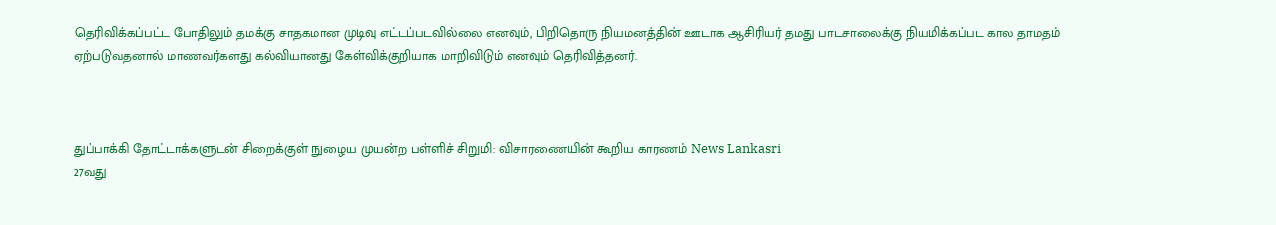தெரிவிக்கப்பட்ட போதிலும் தமக்கு சாதகமான முடிவு எட்டப்படவில்லை எனவும், பிறிதொரு நியமனத்தின் ஊடாக ஆசிரியர் தமது பாடசாலைக்கு நியமிக்கப்பட கால தாமதம் ஏற்படுவதனால் மாணவர்களது கல்வியானது கேள்விக்குறியாக மாறிவிடும் எனவும் தெரிவித்தனர்.



துப்பாக்கி தோட்டாக்களுடன் சிறைக்குள் நுழைய முயன்ற பள்ளிச் சிறுமி: விசாரணையின் கூறிய காரணம் News Lankasri
27வது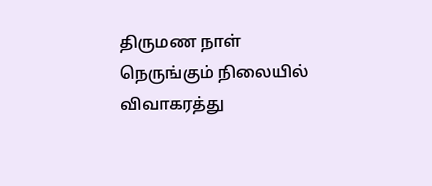திருமண நாள் நெருங்கும் நிலையில் விவாகரத்து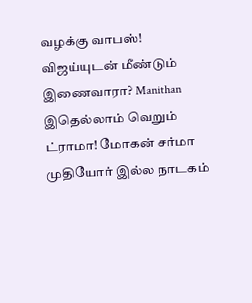வழக்கு வாபஸ்! விஜய்யுடன் மீண்டும் இணைவாரா? Manithan
இதெல்லாம் வெறும் ட்ராமா! மோகன் சர்மா முதியோர் இல்ல நாடகம்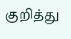குறித்து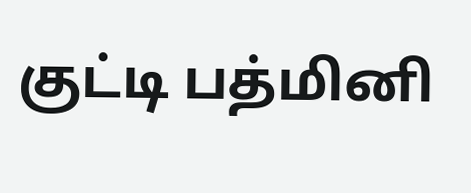குட்டி பத்மினி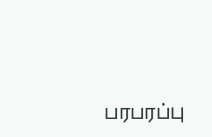பரபரப்பு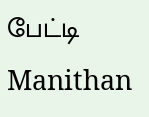பேட்டி Manithan